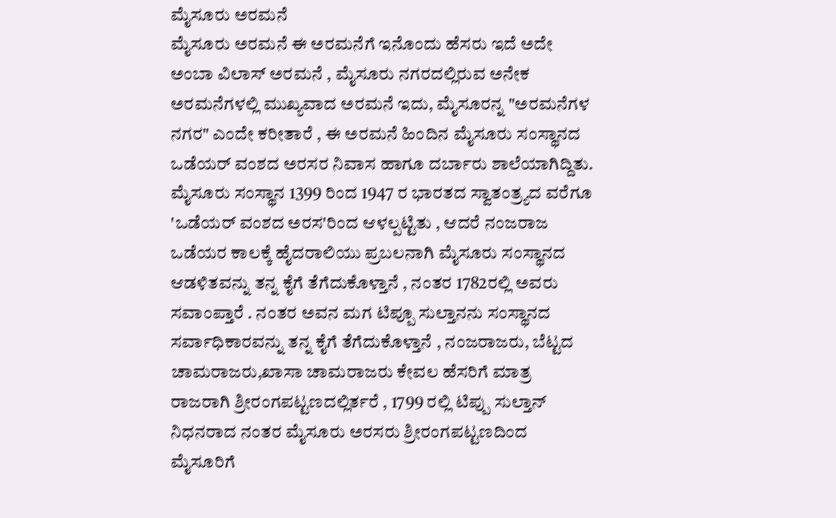ಮೈಸೂರು ಅರಮನೆ
ಮೈಸೂರು ಅರಮನೆ ಈ ಅರಮನೆಗೆ ಇನೊಂದು ಹೆಸರು ಇದೆ ಅದೇ ಅಂಬಾ ವಿಲಾಸ್ ಅರಮನೆ , ಮೈಸೂರು ನಗರದಲ್ಲಿರುವ ಅನೇಕ ಅರಮನೆಗಳಲ್ಲಿ ಮುಖ್ಯವಾದ ಅರಮನೆ ಇದು, ಮೈಸೂರನ್ನ "ಅರಮನೆಗಳ ನಗರ" ಎಂದೇ ಕರೀತಾರೆ , ಈ ಅರಮನೆ ಹಿಂದಿನ ಮೈಸೂರು ಸಂಸ್ಥಾನದ ಒಡೆಯರ್ ವಂಶದ ಅರಸರ ನಿವಾಸ ಹಾಗೂ ದರ್ಬಾರು ಶಾಲೆಯಾಗಿದ್ದಿತು.
ಮೈಸೂರು ಸಂಸ್ಥಾನ 1399 ರಿಂದ 1947 ರ ಭಾರತದ ಸ್ವಾತಂತ್ರ್ಯದ ವರೆಗೂ 'ಒಡೆಯರ್ ವಂಶದ ಅರಸ'ರಿಂದ ಆಳಲ್ಪಟ್ಟಿತು , ಆದರೆ ನಂಜರಾಜ ಒಡೆಯರ ಕಾಲಕ್ಕೆ ಹೈದರಾಲಿಯು ಪ್ರಬಲನಾಗಿ ಮೈಸೂರು ಸಂಸ್ಥಾನದ ಆಡಳಿತವನ್ನು ತನ್ನ ಕೈಗೆ ತೆಗೆದುಕೊಳ್ತಾನೆ , ನಂತರ 1782ರಲ್ಲಿ ಅವರು ಸವಾಂಪ್ತಾರೆ . ನಂತರ ಅವನ ಮಗ ಟಿಪ್ಪೂ ಸುಲ್ತಾನನು ಸಂಸ್ಥಾನದ ಸರ್ವಾಧಿಕಾರವನ್ನು ತನ್ನ ಕೈಗೆ ತೆಗೆದುಕೊಳ್ತಾನೆ , ನಂಜರಾಜರು, ಬೆಟ್ಟದ ಚಾಮರಾಜರು,ಖಾಸಾ ಚಾಮರಾಜರು ಕೇವಲ ಹೆಸರಿಗೆ ಮಾತ್ರ ರಾಜರಾಗಿ ಶ್ರೀರಂಗಪಟ್ಟಣದಲ್ಲಿರ್ತರೆ , 1799 ರಲ್ಲಿ ಟಿಪ್ಪು ಸುಲ್ತಾನ್ ನಿಧನರಾದ ನಂತರ ಮೈಸೂರು ಅರಸರು ಶ್ರೀರಂಗಪಟ್ಟಣದಿಂದ ಮೈಸೂರಿಗೆ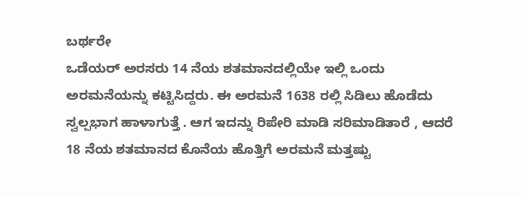ಬರ್ಥರೇ
ಒಡೆಯರ್ ಅರಸರು 14 ನೆಯ ಶತಮಾನದಲ್ಲಿಯೇ ಇಲ್ಲಿ ಒಂದು ಅರಮನೆಯನ್ನು ಕಟ್ಟಿಸಿದ್ದರು. ಈ ಅರಮನೆ 1638 ರಲ್ಲಿ ಸಿಡಿಲು ಹೊಡೆದು ಸ್ವಲ್ಪಭಾಗ ಹಾಳಾಗುತ್ತೆ . ಆಗ ಇದನ್ನು ರಿಪೇರಿ ಮಾಡಿ ಸರಿಮಾಡಿತಾರೆ , ಆದರೆ 18 ನೆಯ ಶತಮಾನದ ಕೊನೆಯ ಹೊತ್ತಿಗೆ ಅರಮನೆ ಮತ್ತಷ್ಟು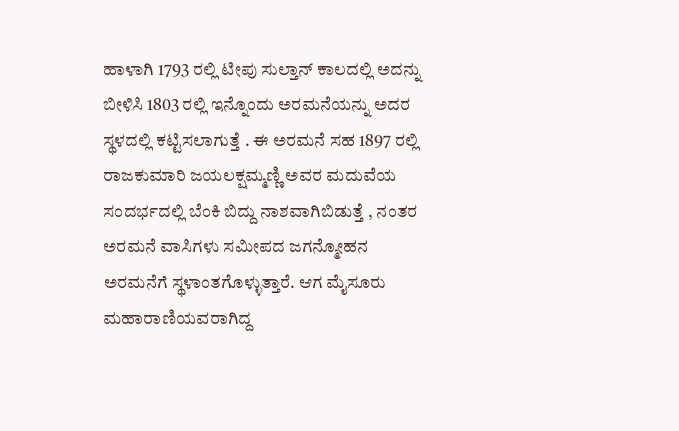ಹಾಳಾಗಿ 1793 ರಲ್ಲಿ ಟೀಪು ಸುಲ್ತಾನ್ ಕಾಲದಲ್ಲಿ ಅದನ್ನು ಬೀಳಿಸಿ 1803 ರಲ್ಲಿ ಇನ್ನೊಂದು ಅರಮನೆಯನ್ನು ಅದರ ಸ್ಥಳದಲ್ಲಿ ಕಟ್ಟಿಸಲಾಗುತ್ತೆ . ಈ ಅರಮನೆ ಸಹ 1897 ರಲ್ಲಿ ರಾಜಕುಮಾರಿ ಜಯಲಕ್ಷಮ್ಮಣ್ಣಿ ಅವರ ಮದುವೆಯ ಸಂದರ್ಭದಲ್ಲಿ ಬೆಂಕಿ ಬಿದ್ದು ನಾಶವಾಗಿಬಿಡುತ್ತೆ , ನಂತರ ಅರಮನೆ ವಾಸಿಗಳು ಸಮೀಪದ ಜಗನ್ಮೋಹನ ಅರಮನೆಗೆ ಸ್ಥಳಾಂತಗೊಳ್ಳುತ್ತಾರೆ. ಆಗ ಮೈಸೂರು ಮಹಾರಾಣಿಯವರಾಗಿದ್ದ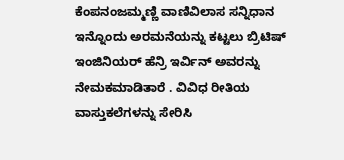ಕೆಂಪನಂಜಮ್ಮಣ್ಣಿ ವಾಣಿವಿಲಾಸ ಸನ್ನಿಧಾನ ಇನ್ನೊಂದು ಅರಮನೆಯನ್ನು ಕಟ್ಟಲು ಬ್ರಿಟಿಷ್ ಇಂಜಿನಿಯರ್ ಹೆನ್ರಿ ಇರ್ವಿನ್ ಅವರನ್ನು ನೇಮಕಮಾಡಿತಾರೆ . ವಿವಿಧ ರೀತಿಯ ವಾಸ್ತುಕಲೆಗಳನ್ನು ಸೇರಿಸಿ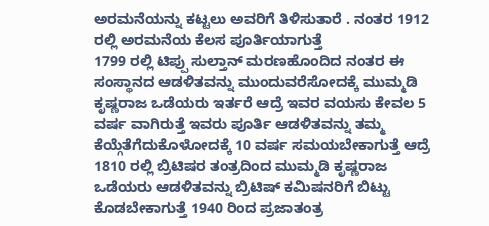ಅರಮನೆಯನ್ನು ಕಟ್ಟಲು ಅವರಿಗೆ ತಿಳಿಸುತಾರೆ . ನಂತರ 1912 ರಲ್ಲಿ ಅರಮನೆಯ ಕೆಲಸ ಪೂರ್ತಿಯಾಗುತ್ತೆ
1799 ರಲ್ಲಿ ಟಿಪ್ಪು ಸುಲ್ತಾನ್ ಮರಣಹೊಂದಿದ ನಂತರ ಈ ಸಂಸ್ಥಾನದ ಆಡಳಿತವನ್ನು ಮುಂದುವರೆಸೋದಕ್ಕೆ ಮುಮ್ಮಡಿ ಕೃಷ್ಣರಾಜ ಒಡೆಯರು ಇರ್ತರೆ ಆದ್ರೆ ಇವರ ವಯಸು ಕೇವಲ 5 ವರ್ಷ ವಾಗಿರುತ್ತೆ ಇವರು ಪೂರ್ತಿ ಆಡಳಿತವನ್ನು ತಮ್ಮ ಕೆಯ್ಗೆತೆಗೆದುಕೊಳೋದಕ್ಕೆ 10 ವರ್ಷ ಸಮಯಬೇಕಾಗುತ್ತೆ ಆದ್ರೆ 1810 ರಲ್ಲಿ ಬ್ರಿಟಿಷರ ತಂತ್ರದಿಂದ ಮುಮ್ಮಡಿ ಕೃಷ್ಣರಾಜ ಒಡೆಯರು ಆಡಳಿತವನ್ನು ಬ್ರಿಟಿಷ್ ಕಮಿಷನರಿಗೆ ಬಿಟ್ಟು ಕೊಡಬೇಕಾಗುತ್ತೆ 1940 ರಿಂದ ಪ್ರಜಾತಂತ್ರ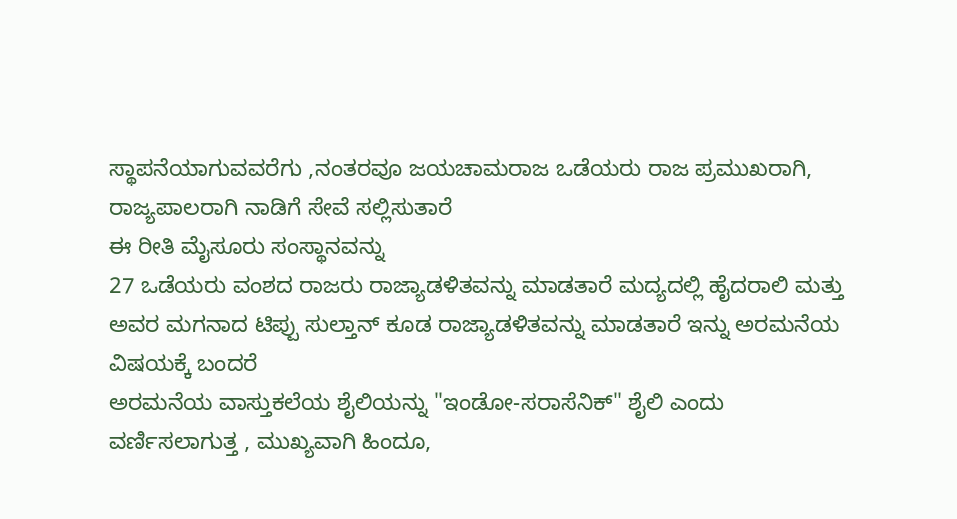ಸ್ಥಾಪನೆಯಾಗುವವರೆಗು ,ನಂತರವೂ ಜಯಚಾಮರಾಜ ಒಡೆಯರು ರಾಜ ಪ್ರಮುಖರಾಗಿ, ರಾಜ್ಯಪಾಲರಾಗಿ ನಾಡಿಗೆ ಸೇವೆ ಸಲ್ಲಿಸುತಾರೆ
ಈ ರೀತಿ ಮೈಸೂರು ಸಂಸ್ಥಾನವನ್ನು
27 ಒಡೆಯರು ವಂಶದ ರಾಜರು ರಾಜ್ಯಾಡಳಿತವನ್ನು ಮಾಡತಾರೆ ಮದ್ಯದಲ್ಲಿ ಹೈದರಾಲಿ ಮತ್ತು ಅವರ ಮಗನಾದ ಟಿಪ್ಪು ಸುಲ್ತಾನ್ ಕೂಡ ರಾಜ್ಯಾಡಳಿತವನ್ನು ಮಾಡತಾರೆ ಇನ್ನು ಅರಮನೆಯ ವಿಷಯಕ್ಕೆ ಬಂದರೆ
ಅರಮನೆಯ ವಾಸ್ತುಕಲೆಯ ಶೈಲಿಯನ್ನು "ಇಂಡೋ-ಸರಾಸೆನಿಕ್" ಶೈಲಿ ಎಂದು ವರ್ಣಿಸಲಾಗುತ್ತ , ಮುಖ್ಯವಾಗಿ ಹಿಂದೂ,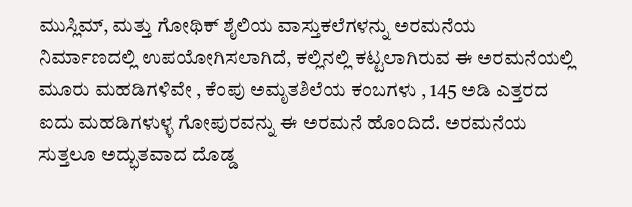ಮುಸ್ಲಿಮ್, ಮತ್ತು ಗೋಥಿಕ್ ಶೈಲಿಯ ವಾಸ್ತುಕಲೆಗಳನ್ನು ಅರಮನೆಯ ನಿರ್ಮಾಣದಲ್ಲಿ ಉಪಯೋಗಿಸಲಾಗಿದೆ, ಕಲ್ಲಿನಲ್ಲಿ ಕಟ್ಟಲಾಗಿರುವ ಈ ಅರಮನೆಯಲ್ಲಿ ಮೂರು ಮಹಡಿಗಳಿವೇ , ಕೆಂಪು ಅಮೃತಶಿಲೆಯ ಕಂಬಗಳು , 145 ಅಡಿ ಎತ್ತರದ ಐದು ಮಹಡಿಗಳುಳ್ಳ ಗೋಪುರವನ್ನು ಈ ಅರಮನೆ ಹೊಂದಿದೆ. ಅರಮನೆಯ ಸುತ್ತಲೂ ಅದ್ಭುತವಾದ ದೊಡ್ಡ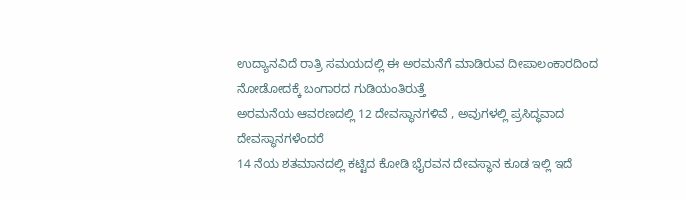ಉದ್ಯಾನವಿದೆ ರಾತ್ರಿ ಸಮಯದಲ್ಲಿ ಈ ಅರಮನೆಗೆ ಮಾಡಿರುವ ದೀಪಾಲಂಕಾರದಿಂದ ನೋಡೋದಕ್ಕೆ ಬಂಗಾರದ ಗುಡಿಯಂತಿರುತ್ತೆ
ಅರಮನೆಯ ಆವರಣದಲ್ಲಿ 12 ದೇವಸ್ಥಾನಗಳಿವೆ , ಅವುಗಳಲ್ಲಿ ಪ್ರಸಿದ್ಧವಾದ ದೇವಸ್ಥಾನಗಳೆಂದರೆ
14 ನೆಯ ಶತಮಾನದಲ್ಲಿ ಕಟ್ಟಿದ ಕೋಡಿ ಭೈರವನ ದೇವಸ್ಥಾನ ಕೂಡ ಇಲ್ಲಿ ಇದೆ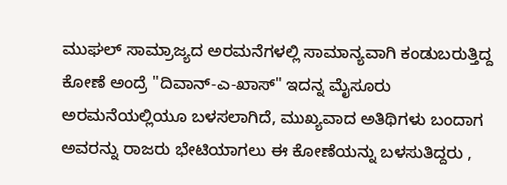ಮುಘಲ್ ಸಾಮ್ರಾಜ್ಯದ ಅರಮನೆಗಳಲ್ಲಿ ಸಾಮಾನ್ಯವಾಗಿ ಕಂಡುಬರುತ್ತಿದ್ದ ಕೋಣೆ ಅಂದ್ರೆ "ದಿವಾನ್-ಎ-ಖಾಸ್" ಇದನ್ನ ಮೈಸೂರು ಅರಮನೆಯಲ್ಲಿಯೂ ಬಳಸಲಾಗಿದೆ, ಮುಖ್ಯವಾದ ಅತಿಥಿಗಳು ಬಂದಾಗ ಅವರನ್ನು ರಾಜರು ಭೇಟಿಯಾಗಲು ಈ ಕೋಣೆಯನ್ನು ಬಳಸುತಿದ್ದರು ,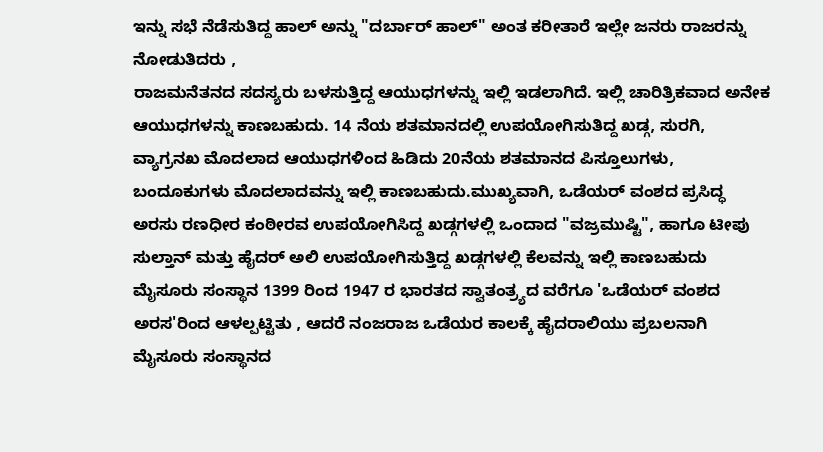ಇನ್ನು ಸಭೆ ನೆಡೆಸುತಿದ್ದ ಹಾಲ್ ಅನ್ನು "ದರ್ಬಾರ್ ಹಾಲ್" ಅಂತ ಕರೀತಾರೆ ಇಲ್ಲೇ ಜನರು ರಾಜರನ್ನು ನೋಡುತಿದರು ,
ರಾಜಮನೆತನದ ಸದಸ್ಯರು ಬಳಸುತ್ತಿದ್ದ ಆಯುಧಗಳನ್ನು ಇಲ್ಲಿ ಇಡಲಾಗಿದೆ. ಇಲ್ಲಿ ಚಾರಿತ್ರಿಕವಾದ ಅನೇಕ ಆಯುಧಗಳನ್ನು ಕಾಣಬಹುದು. 14 ನೆಯ ಶತಮಾನದಲ್ಲಿ ಉಪಯೋಗಿಸುತಿದ್ದ ಖಡ್ಗ, ಸುರಗಿ, ವ್ಯಾಗ್ರನಖ ಮೊದಲಾದ ಆಯುಧಗಳಿಂದ ಹಿಡಿದು 20ನೆಯ ಶತಮಾನದ ಪಿಸ್ತೂಲುಗಳು, ಬಂದೂಕುಗಳು ಮೊದಲಾದವನ್ನು ಇಲ್ಲಿ ಕಾಣಬಹುದು.ಮುಖ್ಯವಾಗಿ, ಒಡೆಯರ್ ವಂಶದ ಪ್ರಸಿದ್ಧ ಅರಸು ರಣಧೀರ ಕಂಠೀರವ ಉಪಯೋಗಿಸಿದ್ದ ಖಡ್ಗಗಳಲ್ಲಿ ಒಂದಾದ "ವಜ್ರಮುಷ್ಟಿ", ಹಾಗೂ ಟೀಪು ಸುಲ್ತಾನ್ ಮತ್ತು ಹೈದರ್ ಅಲಿ ಉಪಯೋಗಿಸುತ್ತಿದ್ದ ಖಡ್ಗಗಳಲ್ಲಿ ಕೆಲವನ್ನು ಇಲ್ಲಿ ಕಾಣಬಹುದು
ಮೈಸೂರು ಸಂಸ್ಥಾನ 1399 ರಿಂದ 1947 ರ ಭಾರತದ ಸ್ವಾತಂತ್ರ್ಯದ ವರೆಗೂ 'ಒಡೆಯರ್ ವಂಶದ ಅರಸ'ರಿಂದ ಆಳಲ್ಪಟ್ಟಿತು , ಆದರೆ ನಂಜರಾಜ ಒಡೆಯರ ಕಾಲಕ್ಕೆ ಹೈದರಾಲಿಯು ಪ್ರಬಲನಾಗಿ ಮೈಸೂರು ಸಂಸ್ಥಾನದ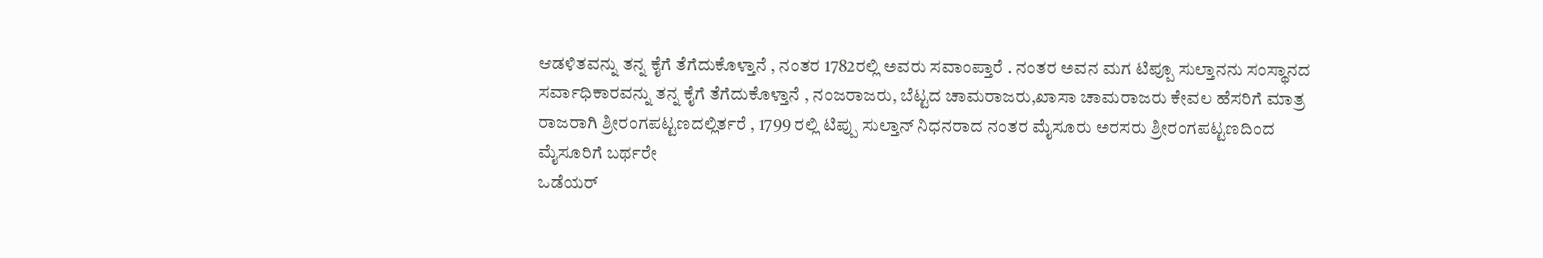ಆಡಳಿತವನ್ನು ತನ್ನ ಕೈಗೆ ತೆಗೆದುಕೊಳ್ತಾನೆ , ನಂತರ 1782ರಲ್ಲಿ ಅವರು ಸವಾಂಪ್ತಾರೆ . ನಂತರ ಅವನ ಮಗ ಟಿಪ್ಪೂ ಸುಲ್ತಾನನು ಸಂಸ್ಥಾನದ ಸರ್ವಾಧಿಕಾರವನ್ನು ತನ್ನ ಕೈಗೆ ತೆಗೆದುಕೊಳ್ತಾನೆ , ನಂಜರಾಜರು, ಬೆಟ್ಟದ ಚಾಮರಾಜರು,ಖಾಸಾ ಚಾಮರಾಜರು ಕೇವಲ ಹೆಸರಿಗೆ ಮಾತ್ರ ರಾಜರಾಗಿ ಶ್ರೀರಂಗಪಟ್ಟಣದಲ್ಲಿರ್ತರೆ , 1799 ರಲ್ಲಿ ಟಿಪ್ಪು ಸುಲ್ತಾನ್ ನಿಧನರಾದ ನಂತರ ಮೈಸೂರು ಅರಸರು ಶ್ರೀರಂಗಪಟ್ಟಣದಿಂದ ಮೈಸೂರಿಗೆ ಬರ್ಥರೇ
ಒಡೆಯರ್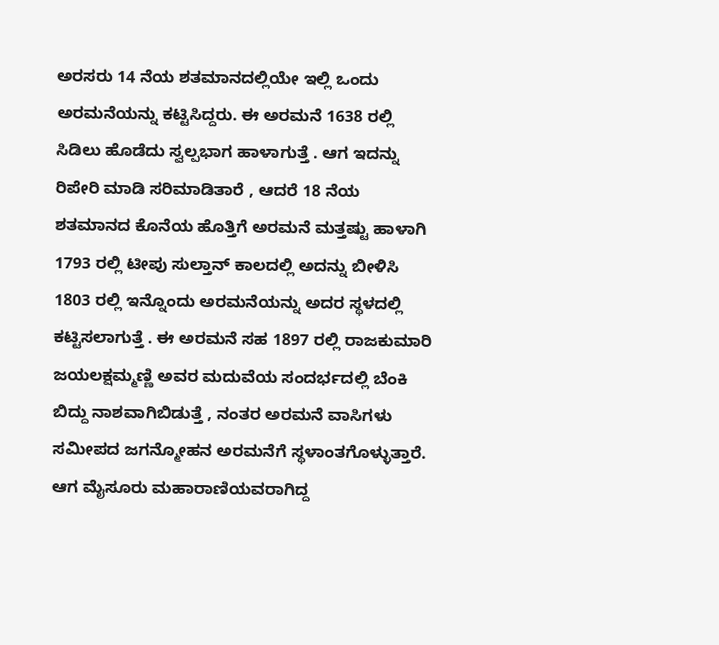ಅರಸರು 14 ನೆಯ ಶತಮಾನದಲ್ಲಿಯೇ ಇಲ್ಲಿ ಒಂದು ಅರಮನೆಯನ್ನು ಕಟ್ಟಿಸಿದ್ದರು. ಈ ಅರಮನೆ 1638 ರಲ್ಲಿ ಸಿಡಿಲು ಹೊಡೆದು ಸ್ವಲ್ಪಭಾಗ ಹಾಳಾಗುತ್ತೆ . ಆಗ ಇದನ್ನು ರಿಪೇರಿ ಮಾಡಿ ಸರಿಮಾಡಿತಾರೆ , ಆದರೆ 18 ನೆಯ ಶತಮಾನದ ಕೊನೆಯ ಹೊತ್ತಿಗೆ ಅರಮನೆ ಮತ್ತಷ್ಟು ಹಾಳಾಗಿ 1793 ರಲ್ಲಿ ಟೀಪು ಸುಲ್ತಾನ್ ಕಾಲದಲ್ಲಿ ಅದನ್ನು ಬೀಳಿಸಿ 1803 ರಲ್ಲಿ ಇನ್ನೊಂದು ಅರಮನೆಯನ್ನು ಅದರ ಸ್ಥಳದಲ್ಲಿ ಕಟ್ಟಿಸಲಾಗುತ್ತೆ . ಈ ಅರಮನೆ ಸಹ 1897 ರಲ್ಲಿ ರಾಜಕುಮಾರಿ ಜಯಲಕ್ಷಮ್ಮಣ್ಣಿ ಅವರ ಮದುವೆಯ ಸಂದರ್ಭದಲ್ಲಿ ಬೆಂಕಿ ಬಿದ್ದು ನಾಶವಾಗಿಬಿಡುತ್ತೆ , ನಂತರ ಅರಮನೆ ವಾಸಿಗಳು ಸಮೀಪದ ಜಗನ್ಮೋಹನ ಅರಮನೆಗೆ ಸ್ಥಳಾಂತಗೊಳ್ಳುತ್ತಾರೆ. ಆಗ ಮೈಸೂರು ಮಹಾರಾಣಿಯವರಾಗಿದ್ದ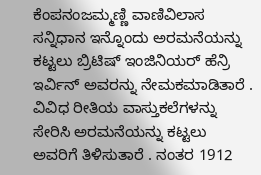ಕೆಂಪನಂಜಮ್ಮಣ್ಣಿ ವಾಣಿವಿಲಾಸ ಸನ್ನಿಧಾನ ಇನ್ನೊಂದು ಅರಮನೆಯನ್ನು ಕಟ್ಟಲು ಬ್ರಿಟಿಷ್ ಇಂಜಿನಿಯರ್ ಹೆನ್ರಿ ಇರ್ವಿನ್ ಅವರನ್ನು ನೇಮಕಮಾಡಿತಾರೆ . ವಿವಿಧ ರೀತಿಯ ವಾಸ್ತುಕಲೆಗಳನ್ನು ಸೇರಿಸಿ ಅರಮನೆಯನ್ನು ಕಟ್ಟಲು ಅವರಿಗೆ ತಿಳಿಸುತಾರೆ . ನಂತರ 1912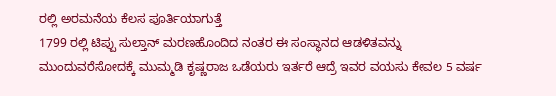ರಲ್ಲಿ ಅರಮನೆಯ ಕೆಲಸ ಪೂರ್ತಿಯಾಗುತ್ತೆ
1799 ರಲ್ಲಿ ಟಿಪ್ಪು ಸುಲ್ತಾನ್ ಮರಣಹೊಂದಿದ ನಂತರ ಈ ಸಂಸ್ಥಾನದ ಆಡಳಿತವನ್ನು ಮುಂದುವರೆಸೋದಕ್ಕೆ ಮುಮ್ಮಡಿ ಕೃಷ್ಣರಾಜ ಒಡೆಯರು ಇರ್ತರೆ ಆದ್ರೆ ಇವರ ವಯಸು ಕೇವಲ 5 ವರ್ಷ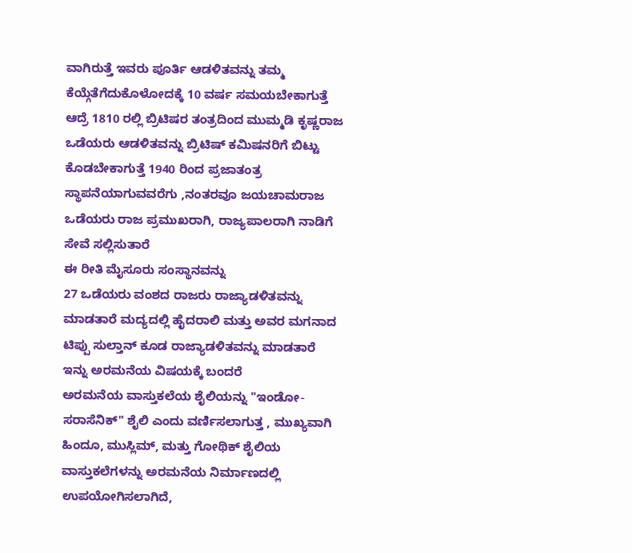ವಾಗಿರುತ್ತೆ ಇವರು ಪೂರ್ತಿ ಆಡಳಿತವನ್ನು ತಮ್ಮ ಕೆಯ್ಗೆತೆಗೆದುಕೊಳೋದಕ್ಕೆ 10 ವರ್ಷ ಸಮಯಬೇಕಾಗುತ್ತೆ ಆದ್ರೆ 1810 ರಲ್ಲಿ ಬ್ರಿಟಿಷರ ತಂತ್ರದಿಂದ ಮುಮ್ಮಡಿ ಕೃಷ್ಣರಾಜ ಒಡೆಯರು ಆಡಳಿತವನ್ನು ಬ್ರಿಟಿಷ್ ಕಮಿಷನರಿಗೆ ಬಿಟ್ಟು ಕೊಡಬೇಕಾಗುತ್ತೆ 1940 ರಿಂದ ಪ್ರಜಾತಂತ್ರ ಸ್ಥಾಪನೆಯಾಗುವವರೆಗು ,ನಂತರವೂ ಜಯಚಾಮರಾಜ ಒಡೆಯರು ರಾಜ ಪ್ರಮುಖರಾಗಿ, ರಾಜ್ಯಪಾಲರಾಗಿ ನಾಡಿಗೆ ಸೇವೆ ಸಲ್ಲಿಸುತಾರೆ
ಈ ರೀತಿ ಮೈಸೂರು ಸಂಸ್ಥಾನವನ್ನು
27 ಒಡೆಯರು ವಂಶದ ರಾಜರು ರಾಜ್ಯಾಡಳಿತವನ್ನು ಮಾಡತಾರೆ ಮದ್ಯದಲ್ಲಿ ಹೈದರಾಲಿ ಮತ್ತು ಅವರ ಮಗನಾದ ಟಿಪ್ಪು ಸುಲ್ತಾನ್ ಕೂಡ ರಾಜ್ಯಾಡಳಿತವನ್ನು ಮಾಡತಾರೆ ಇನ್ನು ಅರಮನೆಯ ವಿಷಯಕ್ಕೆ ಬಂದರೆ
ಅರಮನೆಯ ವಾಸ್ತುಕಲೆಯ ಶೈಲಿಯನ್ನು "ಇಂಡೋ-ಸರಾಸೆನಿಕ್" ಶೈಲಿ ಎಂದು ವರ್ಣಿಸಲಾಗುತ್ತ , ಮುಖ್ಯವಾಗಿ ಹಿಂದೂ, ಮುಸ್ಲಿಮ್, ಮತ್ತು ಗೋಥಿಕ್ ಶೈಲಿಯ ವಾಸ್ತುಕಲೆಗಳನ್ನು ಅರಮನೆಯ ನಿರ್ಮಾಣದಲ್ಲಿ ಉಪಯೋಗಿಸಲಾಗಿದೆ,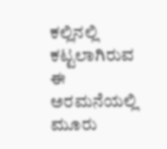ಕಲ್ಲಿನಲ್ಲಿ ಕಟ್ಟಲಾಗಿರುವ ಈ ಅರಮನೆಯಲ್ಲಿ ಮೂರು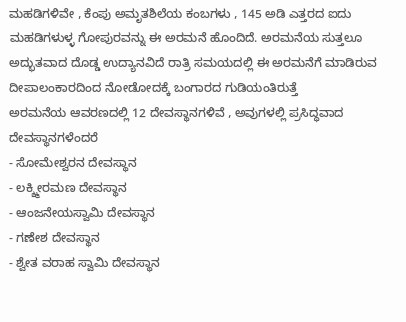ಮಹಡಿಗಳಿವೇ , ಕೆಂಪು ಅಮೃತಶಿಲೆಯ ಕಂಬಗಳು , 145 ಅಡಿ ಎತ್ತರದ ಐದು ಮಹಡಿಗಳುಳ್ಳ ಗೋಪುರವನ್ನು ಈ ಅರಮನೆ ಹೊಂದಿದೆ. ಅರಮನೆಯ ಸುತ್ತಲೂ ಅದ್ಭುತವಾದ ದೊಡ್ಡ ಉದ್ಯಾನವಿದೆ ರಾತ್ರಿ ಸಮಯದಲ್ಲಿ ಈ ಅರಮನೆಗೆ ಮಾಡಿರುವ ದೀಪಾಲಂಕಾರದಿಂದ ನೋಡೋದಕ್ಕೆ ಬಂಗಾರದ ಗುಡಿಯಂತಿರುತ್ತೆ
ಅರಮನೆಯ ಆವರಣದಲ್ಲಿ 12 ದೇವಸ್ಥಾನಗಳಿವೆ , ಅವುಗಳಲ್ಲಿ ಪ್ರಸಿದ್ಧವಾದ ದೇವಸ್ಥಾನಗಳೆಂದರೆ
- ಸೋಮೇಶ್ವರನ ದೇವಸ್ಥಾನ
- ಲಕ್ಶ್ಮೀರಮಣ ದೇವಸ್ಥಾನ
- ಆಂಜನೇಯಸ್ವಾಮಿ ದೇವಸ್ಥಾನ
- ಗಣೇಶ ದೇವಸ್ಥಾನ
- ಶ್ವೇತ ವರಾಹ ಸ್ವಾಮಿ ದೇವಸ್ಥಾನ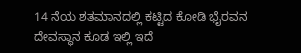14 ನೆಯ ಶತಮಾನದಲ್ಲಿ ಕಟ್ಟಿದ ಕೋಡಿ ಭೈರವನ ದೇವಸ್ಥಾನ ಕೂಡ ಇಲ್ಲಿ ಇದೆ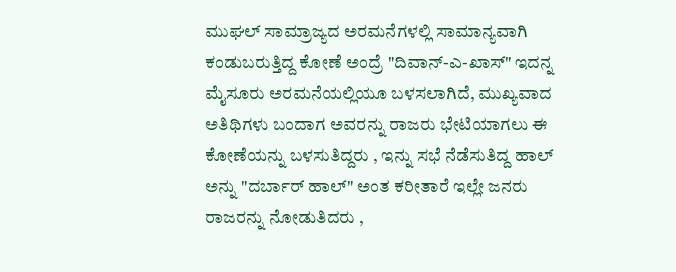ಮುಘಲ್ ಸಾಮ್ರಾಜ್ಯದ ಅರಮನೆಗಳಲ್ಲಿ ಸಾಮಾನ್ಯವಾಗಿ ಕಂಡುಬರುತ್ತಿದ್ದ ಕೋಣೆ ಅಂದ್ರೆ "ದಿವಾನ್-ಎ-ಖಾಸ್" ಇದನ್ನ ಮೈಸೂರು ಅರಮನೆಯಲ್ಲಿಯೂ ಬಳಸಲಾಗಿದೆ, ಮುಖ್ಯವಾದ ಅತಿಥಿಗಳು ಬಂದಾಗ ಅವರನ್ನು ರಾಜರು ಭೇಟಿಯಾಗಲು ಈ ಕೋಣೆಯನ್ನು ಬಳಸುತಿದ್ದರು , ಇನ್ನು ಸಭೆ ನೆಡೆಸುತಿದ್ದ ಹಾಲ್ ಅನ್ನು "ದರ್ಬಾರ್ ಹಾಲ್" ಅಂತ ಕರೀತಾರೆ ಇಲ್ಲೇ ಜನರು ರಾಜರನ್ನು ನೋಡುತಿದರು ,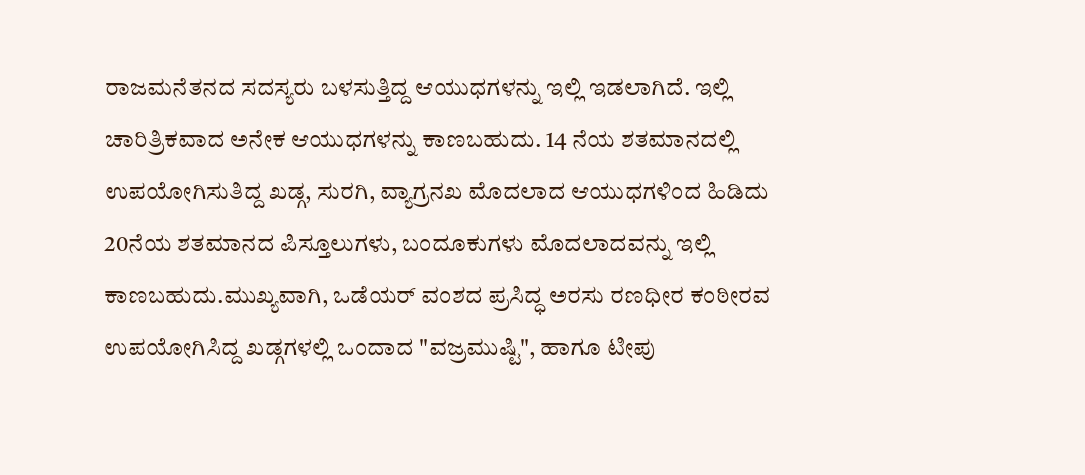ರಾಜಮನೆತನದ ಸದಸ್ಯರು ಬಳಸುತ್ತಿದ್ದ ಆಯುಧಗಳನ್ನು ಇಲ್ಲಿ ಇಡಲಾಗಿದೆ. ಇಲ್ಲಿ ಚಾರಿತ್ರಿಕವಾದ ಅನೇಕ ಆಯುಧಗಳನ್ನು ಕಾಣಬಹುದು. 14 ನೆಯ ಶತಮಾನದಲ್ಲಿ ಉಪಯೋಗಿಸುತಿದ್ದ ಖಡ್ಗ, ಸುರಗಿ, ವ್ಯಾಗ್ರನಖ ಮೊದಲಾದ ಆಯುಧಗಳಿಂದ ಹಿಡಿದು 20ನೆಯ ಶತಮಾನದ ಪಿಸ್ತೂಲುಗಳು, ಬಂದೂಕುಗಳು ಮೊದಲಾದವನ್ನು ಇಲ್ಲಿ ಕಾಣಬಹುದು.ಮುಖ್ಯವಾಗಿ, ಒಡೆಯರ್ ವಂಶದ ಪ್ರಸಿದ್ಧ ಅರಸು ರಣಧೀರ ಕಂಠೀರವ ಉಪಯೋಗಿಸಿದ್ದ ಖಡ್ಗಗಳಲ್ಲಿ ಒಂದಾದ "ವಜ್ರಮುಷ್ಟಿ", ಹಾಗೂ ಟೀಪು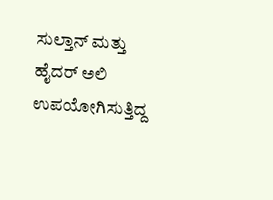ಸುಲ್ತಾನ್ ಮತ್ತು ಹೈದರ್ ಅಲಿ ಉಪಯೋಗಿಸುತ್ತಿದ್ದ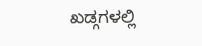ಖಡ್ಗಗಳಲ್ಲಿ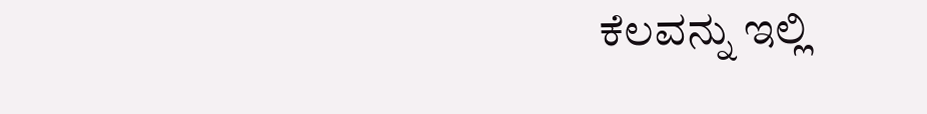ಕೆಲವನ್ನು ಇಲ್ಲಿ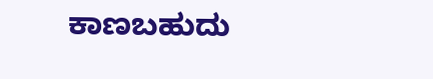ಕಾಣಬಹುದು